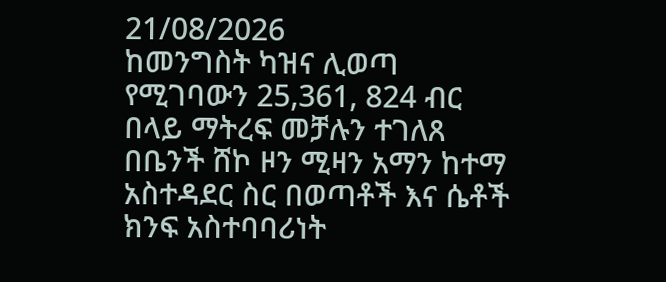21/08/2026
ከመንግስት ካዝና ሊወጣ የሚገባውን 25,361, 824 ብር በላይ ማትረፍ መቻሉን ተገለጸ
በቤንች ሸኮ ዞን ሚዛን አማን ከተማ አስተዳደር ስር በወጣቶች እና ሴቶች ክንፍ አስተባባሪነት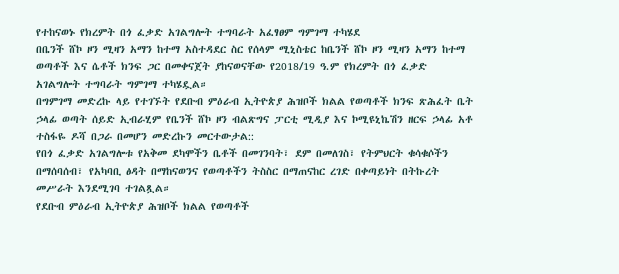የተከናወኑ የክረምት በጎ ፈቃድ አገልግሎት ተግባራት አፈፃፀም ግምገማ ተካሄደ
በቤንች ሸኮ ዞን ሚዛን አማን ከተማ አስተዳደር ስር የሰላም ሚኒስቴር ከቤንች ሸኮ ዞን ሚዛን አማን ከተማ ወጣቶች እና ሴቶች ክንፍ ጋር በመቀናጀት ያከናወናቸው የ2018/19 ዓ.ም የክረምት በጎ ፈቃድ አገልግሎት ተግባራት ግምገማ ተካሄዷል።
በግምገማ መድረኩ ላይ የተገኙት የደቡብ ምዕራብ ኢትዮጵያ ሕዝቦች ክልል የወጣቶች ክንፍ ጽሕፈት ቤት ኃላፊ ወጣት ሰይድ ኢብራሂም የቤንች ሸኮ ዞን ብልጽግና ፓርቲ ሚዲያ እና ኮሚዩኒኬሽን ዘርፍ ኃላፊ አቶ ተስፋዬ ዶሻ በጋራ በመሆን መድረኩን መርተውታል::
የበጎ ፈቃድ አገልግሎቱ የአቅመ ደካሞችን ቤቶች በመገንባት፣ ደም በመለገስ፣ የትምህርት ቁሳቁሶችን በማሰባሰብ፣ የአካባቢ ፅዳት በማከናወንና የወጣቶችን ትስስር በማጠናከር ረገድ በቀጣይነት በትኩረት መሥራት እንደሚገባ ተገልጿል።
የደቡብ ምዕራብ ኢትዮጵያ ሕዝቦች ክልል የወጣቶች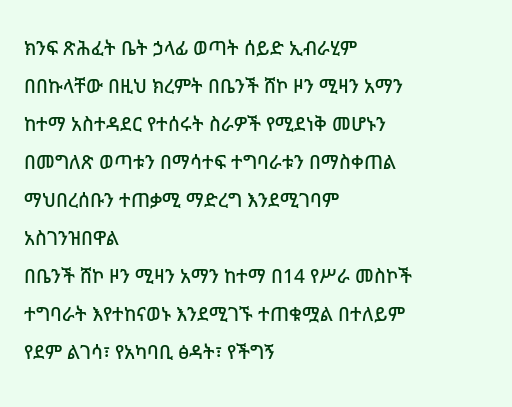ክንፍ ጽሕፈት ቤት ኃላፊ ወጣት ሰይድ ኢብራሂም በበኩላቸው በዚህ ክረምት በቤንች ሸኮ ዞን ሚዛን አማን ከተማ አስተዳደር የተሰሩት ስራዎች የሚደነቅ መሆኑን በመግለጽ ወጣቱን በማሳተፍ ተግባራቱን በማስቀጠል ማህበረሰቡን ተጠቃሚ ማድረግ እንደሚገባም አስገንዝበዋል
በቤንች ሸኮ ዞን ሚዛን አማን ከተማ በ14 የሥራ መስኮች ተግባራት እየተከናወኑ እንደሚገኙ ተጠቁሟል በተለይም የደም ልገሳ፣ የአካባቢ ፅዳት፣ የችግኝ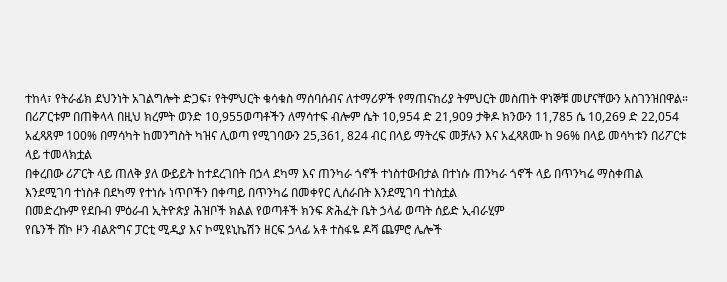ተከላ፣ የትራፊክ ደህንነት አገልግሎት ድጋፍ፣ የትምህርት ቁሳቁስ ማሰባሰብና ለተማሪዎች የማጠናከሪያ ትምህርት መስጠት ዋነኞቹ መሆናቸውን አስገንዝበዋል።
በሪፖርቱም በጠቅላላ በዚህ ክረምት ወንድ 10,955ወጣቶችን ለማሳተፍ ብሎም ሴት 10,954 ድ 21,909 ታቅዶ ክንውን 11,785 ሴ 10,269 ድ 22,054 አፈጻጸም 100% በማሳካት ከመንግስት ካዝና ሊወጣ የሚገባውን 25,361, 824 ብር በላይ ማትረፍ መቻሉን እና አፈጻጸሙ ከ 96% በላይ መሳካቱን በሪፖርቱ ላይ ተመላክቷል
በቀረበው ሪፖርት ላይ ጠለቅ ያለ ውይይት ከተደረገበት በኃላ ደካማ እና ጠንካራ ጎኖች ተነስተውበታል በተነሱ ጠንካራ ጎኖች ላይ በጥንካሬ ማስቀጠል እንደሚገባ ተነስቶ በደካማ የተነሱ ነጥቦችን በቀጣይ በጥንካሬ በመቀየር ሊሰራበት እንደሚገባ ተነስቷል
በመድረኩም የደቡብ ምዕራብ ኢትዮጵያ ሕዝቦች ክልል የወጣቶች ክንፍ ጽሕፈት ቤት ኃላፊ ወጣት ሰይድ ኢብራሂም
የቤንች ሸኮ ዞን ብልጽግና ፓርቲ ሚዲያ እና ኮሚዩኒኬሽን ዘርፍ ኃላፊ አቶ ተስፋዬ ዶሻ ጨምሮ ሌሎች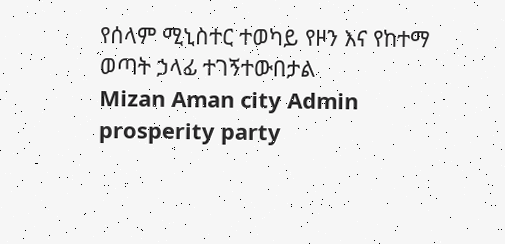የሰላም ሚኒስተር ተወካይ የዞን እና የከተማ ወጣት ኃላፊ ተገኝተውበታል
Mizan Aman city Admin prosperity party